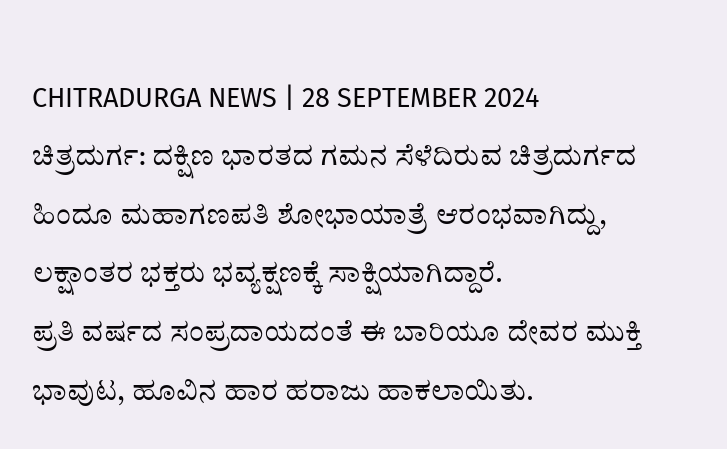CHITRADURGA NEWS | 28 SEPTEMBER 2024
ಚಿತ್ರದುರ್ಗ: ದಕ್ಷಿಣ ಭಾರತದ ಗಮನ ಸೆಳೆದಿರುವ ಚಿತ್ರದುರ್ಗದ ಹಿಂದೂ ಮಹಾಗಣಪತಿ ಶೋಭಾಯಾತ್ರೆ ಆರಂಭವಾಗಿದ್ದು, ಲಕ್ಷಾಂತರ ಭಕ್ತರು ಭವ್ಯಕ್ಷಣಕ್ಕೆ ಸಾಕ್ಷಿಯಾಗಿದ್ದಾರೆ.
ಪ್ರತಿ ವರ್ಷದ ಸಂಪ್ರದಾಯದಂತೆ ಈ ಬಾರಿಯೂ ದೇವರ ಮುಕ್ತಿ ಭಾವುಟ, ಹೂವಿನ ಹಾರ ಹರಾಜು ಹಾಕಲಾಯಿತು.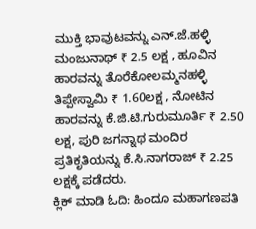ಮುಕ್ತಿ ಭಾವುಟವನ್ನು ಎನ್.ಜೆ.ಹಳ್ಳಿ ಮಂಜುನಾಥ್ ₹ 2.5 ಲಕ್ಷ , ಹೂವಿನ ಹಾರವನ್ನು ತೊರೆಕೋಲಮ್ಮನಹಳ್ಳಿ ತಿಪ್ಪೇಸ್ವಾಮಿ ₹ 1.60ಲಕ್ಷ , ನೋಟಿನ ಹಾರವನ್ನು ಕೆ.ಜಿ.ಟಿ.ಗುರುಮೂರ್ತಿ ₹ 2.50 ಲಕ್ಷ, ಪುರಿ ಜಗನ್ನಾಥ ಮಂದಿರ ಪ್ರತಿಕೃತಿಯನ್ನು ಕೆ.ಸಿ.ನಾಗರಾಜ್ ₹ 2.25 ಲಕ್ಷಕ್ಕೆ ಪಡೆದರು.
ಕ್ಲಿಕ್ ಮಾಡಿ ಓದಿ: ಹಿಂದೂ ಮಹಾಗಣಪತಿ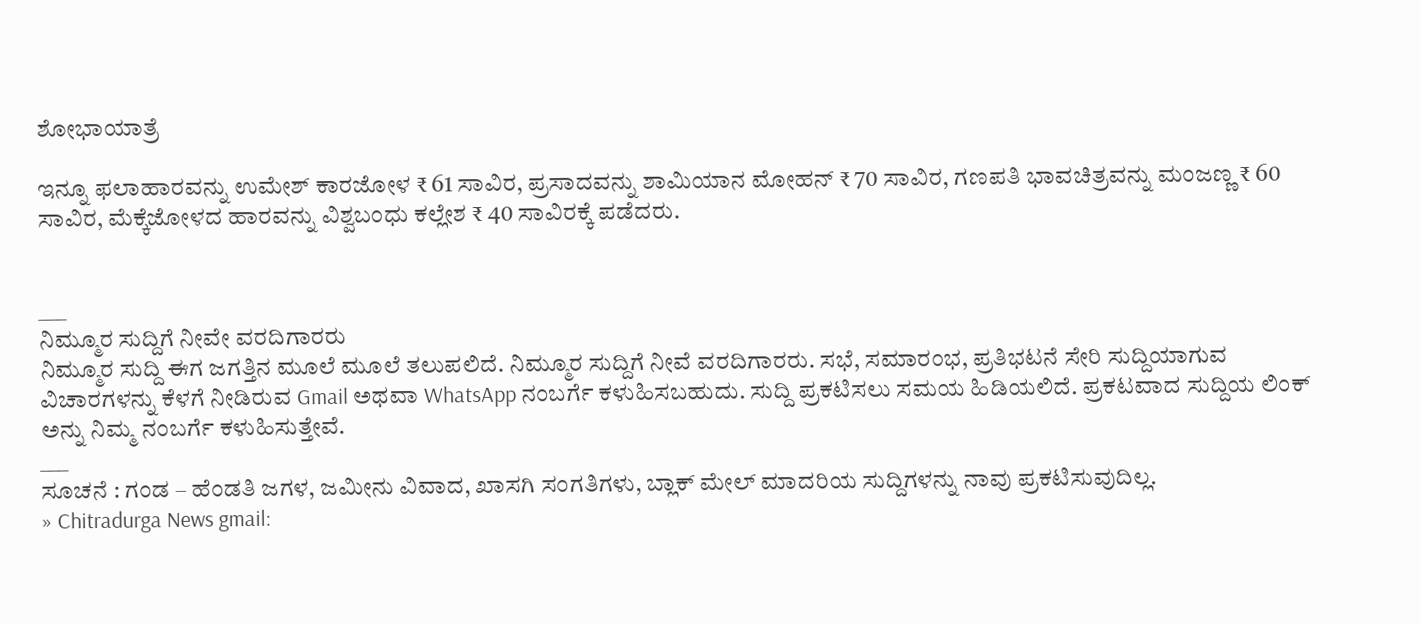ಶೋಭಾಯಾತ್ರೆ

ಇನ್ನೂ ಫಲಾಹಾರವನ್ನು ಉಮೇಶ್ ಕಾರಜೋಳ ₹ 61 ಸಾವಿರ, ಪ್ರಸಾದವನ್ನು ಶಾಮಿಯಾನ ಮೋಹನ್ ₹ 70 ಸಾವಿರ, ಗಣಪತಿ ಭಾವಚಿತ್ರವನ್ನು ಮಂಜಣ್ಣ ₹ 60 ಸಾವಿರ, ಮೆಕ್ಕೆಜೋಳದ ಹಾರವನ್ನು ವಿಶ್ವಬಂಧು ಕಲ್ಲೇಶ ₹ 40 ಸಾವಿರಕ್ಕೆ ಪಡೆದರು.


___
ನಿಮ್ಮೂರ ಸುದ್ದಿಗೆ ನೀವೇ ವರದಿಗಾರರು
ನಿಮ್ಮೂರ ಸುದ್ದಿ ಈಗ ಜಗತ್ತಿನ ಮೂಲೆ ಮೂಲೆ ತಲುಪಲಿದೆ. ನಿಮ್ಮೂರ ಸುದ್ದಿಗೆ ನೀವೆ ವರದಿಗಾರರು. ಸಭೆ, ಸಮಾರಂಭ, ಪ್ರತಿಭಟನೆ ಸೇರಿ ಸುದ್ದಿಯಾಗುವ ವಿಚಾರಗಳನ್ನು ಕೆಳಗೆ ನೀಡಿರುವ Gmail ಅಥವಾ WhatsApp ನಂಬರ್ಗೆ ಕಳುಹಿಸಬಹುದು. ಸುದ್ದಿ ಪ್ರಕಟಿಸಲು ಸಮಯ ಹಿಡಿಯಲಿದೆ. ಪ್ರಕಟವಾದ ಸುದ್ದಿಯ ಲಿಂಕ್ ಅನ್ನು ನಿಮ್ಮ ನಂಬರ್ಗೆ ಕಳುಹಿಸುತ್ತೇವೆ.
___
ಸೂಚನೆ : ಗಂಡ – ಹೆಂಡತಿ ಜಗಳ, ಜಮೀನು ವಿವಾದ, ಖಾಸಗಿ ಸಂಗತಿಗಳು, ಬ್ಲಾಕ್ ಮೇಲ್ ಮಾದರಿಯ ಸುದ್ದಿಗಳನ್ನು ನಾವು ಪ್ರಕಟಿಸುವುದಿಲ್ಲ.
» Chitradurga News gmail: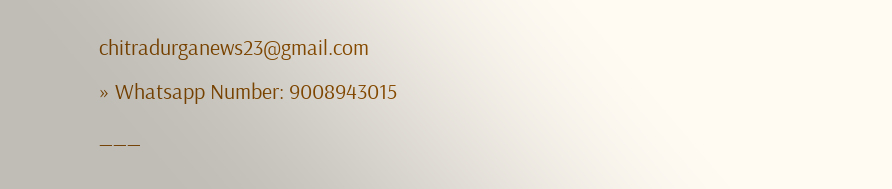chitradurganews23@gmail.com
» Whatsapp Number: 9008943015
___